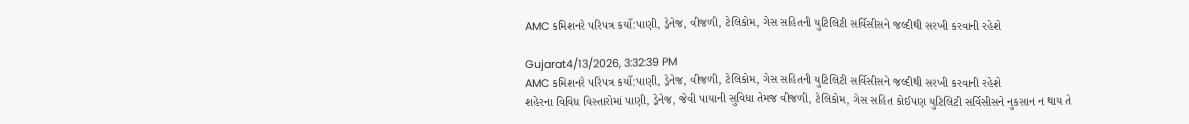AMC કમિશનરે પરિપત્ર કર્યો:પાણી, ડ્રેનેજ, વીજળી, ટેલિકોમ, ગેસ સહિતની યુટિલિટી સર્વિસીસને જલ્દીથી સરખી કરવાની રહેશે

Gujarat4/13/2026, 3:32:39 PM
AMC કમિશનરે પરિપત્ર કર્યો:પાણી, ડ્રેનેજ, વીજળી, ટેલિકોમ, ગેસ સહિતની યુટિલિટી સર્વિસીસને જલ્દીથી સરખી કરવાની રહેશે
શહેરના વિવિધ વિસ્તારોમાં પાણી, ડ્રેનેજ, જેવી પાયાની સુવિધા તેમજ વીજળી, ટેલિકોમ, ગેસ સહિત કોઈપણ યુટિલિટી સર્વિસીસને નુકસાન ન થાય તે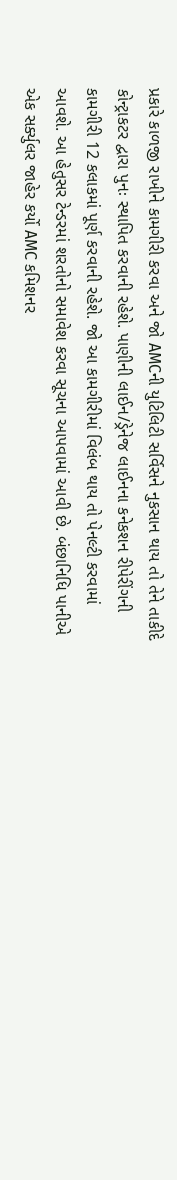પ્રકારે કાળજી રાખીને કામગીરી કરવા અને જો AMCની યુટિલિટી સર્વિસને નુકસાન થાય તો તેને તાકીદે કોન્ટ્રાકટર દ્વારા પુનઃ સ્થાપિત કરવાની રહેશે. પાણીની લાઈન/ડ્રેનેજ લાઈનના કનેકશન રીપેરીંગની કામગીરી 12 કલાકમાં પૂર્ણ કરવાની રહેશે. જો આ કામગીરીમાં વિલંબ થાય તો પેનલ્ટી કરવામાં આવશે. આ હેતુસર ટેન્ડરમાં શરતોનો સમાવેશ કરવા સૂચના આપવામાં આવી છે. બંછાનિધિ પાનીએ એક સર્ક્યુલર જાહેર કર્યો AMC કમિશનર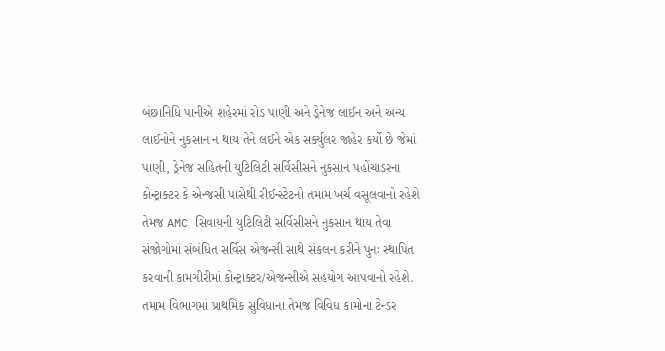બંછાનિધિ પાનીએ શહેરમાં રોડ પાણી અને ડ્રેનેજ લાઈન અને અન્ય લાઈનોને નુકસાન ન થાય તેને લઈને એક સર્ક્યુલર જાહેર કર્યો છે જેમાં પાણી, ડ્રેનેજ સહિતની યુટિલિટી સર્વિસીસને નુકસાન પહોંચાડરના કોન્ટ્રાક્ટર કે એન્જસી પાસેથી રીઈન્સ્ટેટનો તમામ ખર્ચ વસૂલવાનો રહેશે તેમજ AMC સિવાયની યુટિલિટી સર્વિસીસને નુકસાન થાય તેવા સંજોગોમાં સંબંધિત સર્વિસ એજન્સી સાથે સંકલન કરીને પુનઃ સ્થાપિત કરવાની કામગીરીમાં કોન્ટ્રાક્ટર/એજન્સીએ સહયોગ આપવાનો રહેશે. તમામ વિભાગમાં પ્રાથમિક સુવિધાના તેમજ વિવિધ કામોના ટેન્ડર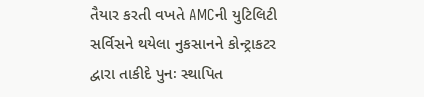તૈયાર કરતી વખતે AMCની યુટિલિટી સર્વિસને થયેલા નુકસાનને કોન્ટ્રાકટર દ્વારા તાકીદે પુનઃ સ્થાપિત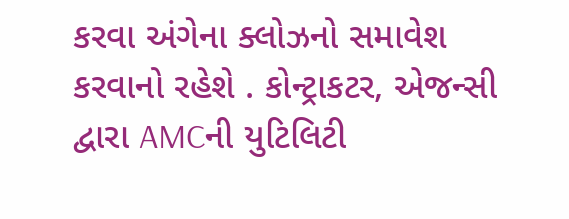કરવા અંગેના ક્લોઝનો સમાવેશ કરવાનો રહેશે . કોન્ટ્રાકટર, એજન્સી દ્વારા AMCની યુટિલિટી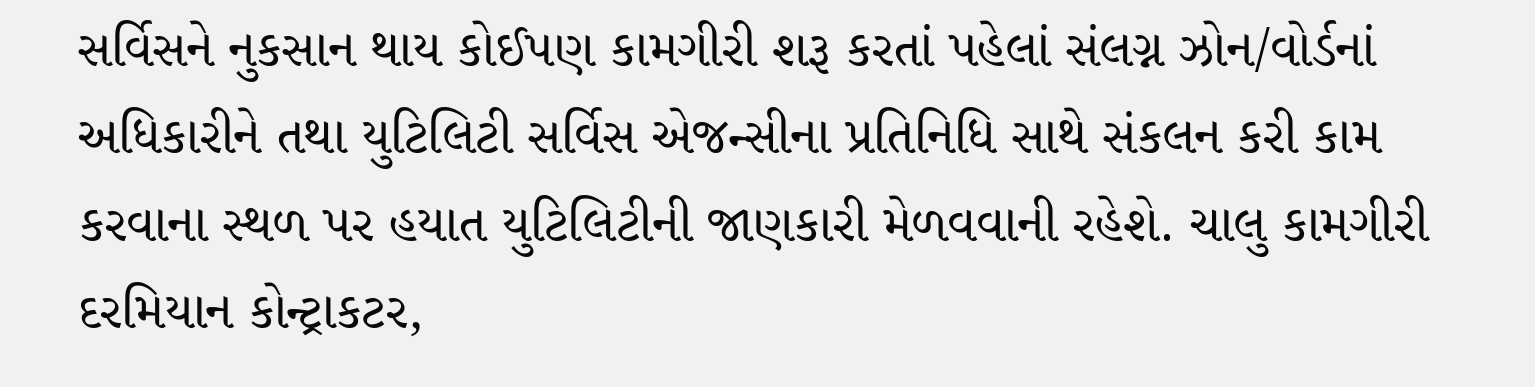સર્વિસને નુકસાન થાય કોઈપણ કામગીરી શરૂ કરતાં પહેલાં સંલગ્ન ઝોન/વોર્ડનાં અધિકારીને તથા યુટિલિટી સર્વિસ એજન્સીના પ્રતિનિધિ સાથે સંકલન કરી કામ કરવાના સ્થળ પર હયાત યુટિલિટીની જાણકારી મેળવવાની રહેશે. ચાલુ કામગીરી દરમિયાન કોન્ટ્રાકટર,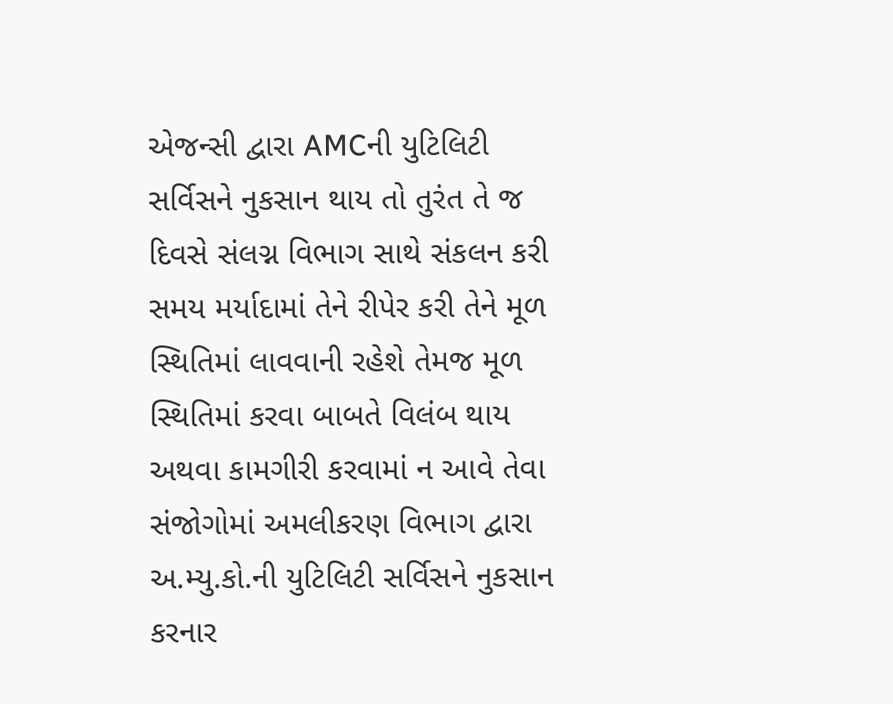એજન્સી દ્વારા AMCની યુટિલિટી સર્વિસને નુકસાન થાય તો તુરંત તે જ દિવસે સંલગ્ન વિભાગ સાથે સંકલન કરી સમય મર્યાદામાં તેને રીપેર કરી તેને મૂળ સ્થિતિમાં લાવવાની રહેશે તેમજ મૂળ સ્થિતિમાં કરવા બાબતે વિલંબ થાય અથવા કામગીરી કરવામાં ન આવે તેવા સંજોગોમાં અમલીકરણ વિભાગ દ્વારા અ.મ્યુ.કો.ની યુટિલિટી સર્વિસને નુકસાન કરનાર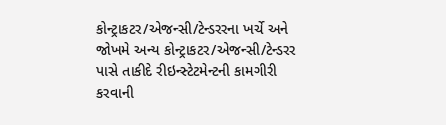કોન્ટ્રાકટર/એજન્સી/ટેન્ડરરના ખર્ચે અને જોખમે અન્ય કોન્ટ્રાકટર/એજન્સી/ટેન્ડરર પાસે તાકીદે રીઇન્સ્ટેટમેન્ટની કામગીરી કરવાની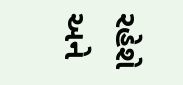રહેશે અને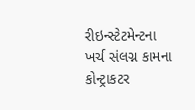રીઇન્સ્ટેટમેન્ટના ખર્ચ સંલગ્ન કામના કોન્ટ્રાકટર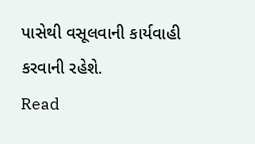પાસેથી વસૂલવાની કાર્યવાહી કરવાની રહેશે.
Read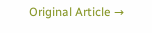Original Article →